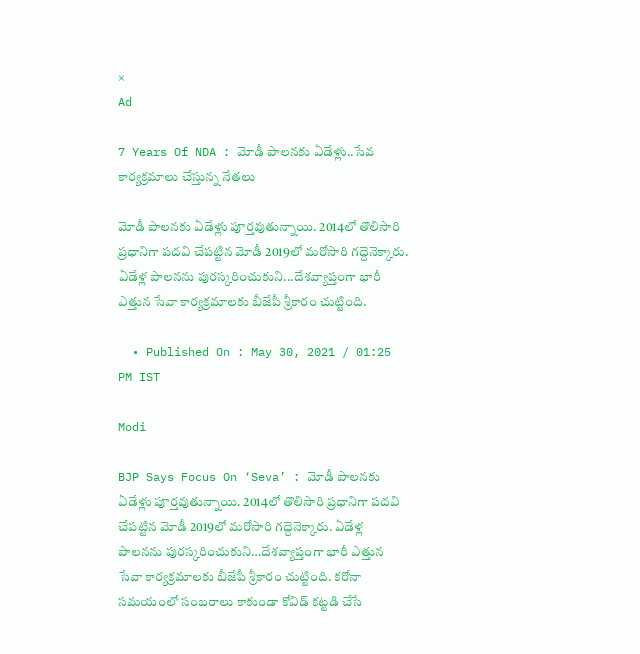×
Ad

7 Years Of NDA : మోడీ పాలనకు ఏడేళ్లు..సేవ కార్యక్రమాలు చేస్తున్న నేతలు

మోడీ పాలనకు ఏడేళ్లు పూర్తవుతున్నాయి. 2014లో తొలిసారి ప్రధానిగా పదవి చేపట్టిన మోడీ 2019లో మరోసారి గద్దెనెక్కారు. ఏడేళ్ల పాలనను పురస్కరించుకుని...దేశవ్యాప్తంగా భారీ ఎత్తున సేవా కార్యక్రమాలకు బీజేపీ శ్రీకారం చుట్టింది.

  • Published On : May 30, 2021 / 01:25 PM IST

Modi

BJP Says Focus On ‘Seva’ : మోడీ పాలనకు ఏడేళ్లు పూర్తవుతున్నాయి. 2014లో తొలిసారి ప్రధానిగా పదవి చేపట్టిన మోడీ 2019లో మరోసారి గద్దెనెక్కారు. ఏడేళ్ల పాలనను పురస్కరించుకుని…దేశవ్యాప్తంగా భారీ ఎత్తున సేవా కార్యక్రమాలకు బీజేపీ శ్రీకారం చుట్టింది. కరోనా సమయంలో సంబరాలు కాకుండా కోవిడ్ కట్టడి చేసే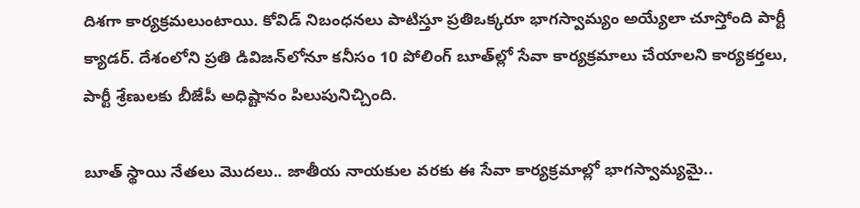దిశగా కార్యక్రమలుంటాయి. కోవిడ్ నిబంధనలు పాటిస్తూ ప్రతిఒక్కరూ భాగస్వామ్యం అయ్యేలా చూస్తోంది పార్టీ క్యాడర్‌. దేశంలోని ప్రతి డివిజన్‌లోనూ కనీసం 10 పోలింగ్ బూత్‌ల్లో సేవా కార్యక్రమాలు చేయాలని కార్యకర్తలు, పార్టీ శ్రేణులకు బీజేపీ అధిష్టానం పిలుపునిచ్చింది.

బూత్‌ స్థాయి నేతలు మొదలు.. జాతీయ నాయకుల వరకు ఈ సేవా కార్యక్రమాల్లో భాగస్వామ్యమై..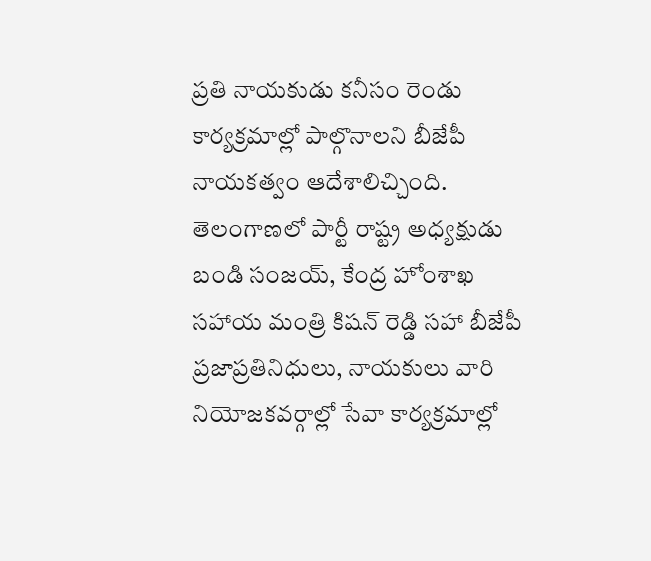ప్రతి నాయకుడు కనీసం రెండు కార్యక్రమాల్లో పాల్గొనాలని బీజేపీ నాయకత్వం ఆదేశాలిచ్చింది. తెలంగాణలో పార్టీ రాష్ట్ర అధ్యక్షుడు బండి సంజయ్, కేంద్ర హోంశాఖ సహాయ మంత్రి కిషన్ రెడ్డి సహా బీజేపీ ప్రజాప్రతినిధులు, నాయకులు వారి నియోజకవర్గాల్లో సేవా కార్యక్రమాల్లో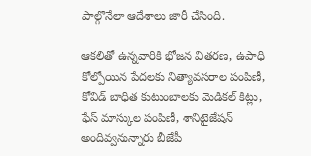పాల్గొనేలా ఆదేశాలు జారీ చేసింది.

ఆకలితో ఉన్నవారికి భోజన వితరణ, ఉపాధి కోల్పోయిన పేదలకు నిత్యావసరాల పంపిణీ, కోవిడ్ బాధిత కుటుంబాలకు మెడికల్ కిట్లు, ఫేస్ మాస్కుల పంపిణీ, శానిటైజేషన్ అందివ్వనున్నారు బీజేపీ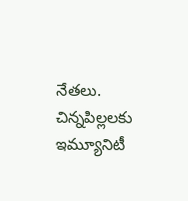నేతలు. చిన్నపిల్లలకు ఇమ్యూనిటీ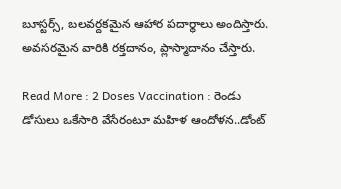బూస్టర్స్, బలవర్దకమైన ఆహార పదార్థాలు అందిస్తారు. అవసరమైన వారికి రక్తదానం, ప్లాస్మాదానం చేస్తారు.

Read More : 2 Doses Vaccination : రెండు డోసులు ఒకేసారి వేసేరంటూ మహిళ ఆందోళన..డోంట్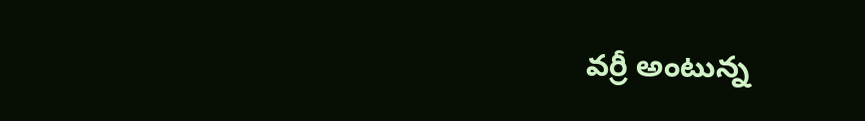వర్రీ అంటున్న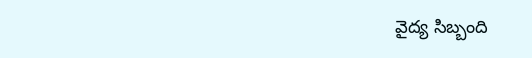వైద్య సిబ్బంది